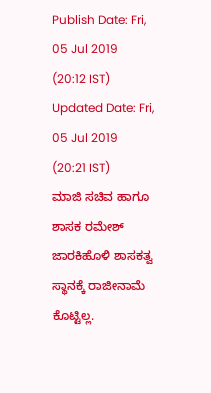Publish Date: Fri, 05 Jul 2019 (20:12 IST)
Updated Date: Fri, 05 Jul 2019 (20:21 IST)
ಮಾಜಿ ಸಚಿವ ಹಾಗೂ ಶಾಸಕ ರಮೇಶ್ ಜಾರಕಿಹೊಳಿ ಶಾಸಕತ್ವ ಸ್ಥಾನಕ್ಕೆ ರಾಜೀನಾಮೆ ಕೊಟ್ಟಿಲ್ಲ.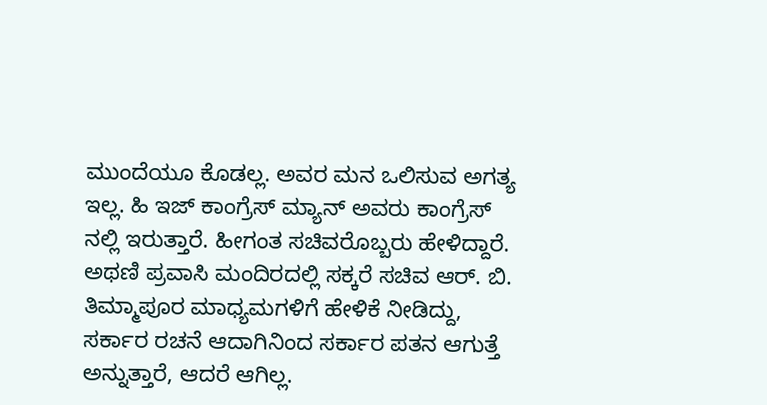ಮುಂದೆಯೂ ಕೊಡಲ್ಲ. ಅವರ ಮನ ಒಲಿಸುವ ಅಗತ್ಯ ಇಲ್ಲ. ಹಿ ಇಜ್ ಕಾಂಗ್ರೆಸ್ ಮ್ಯಾನ್ ಅವರು ಕಾಂಗ್ರೆಸ್ ನಲ್ಲಿ ಇರುತ್ತಾರೆ. ಹೀಗಂತ ಸಚಿವರೊಬ್ಬರು ಹೇಳಿದ್ದಾರೆ.
ಅಥಣಿ ಪ್ರವಾಸಿ ಮಂದಿರದಲ್ಲಿ ಸಕ್ಕರೆ ಸಚಿವ ಆರ್. ಬಿ. ತಿಮ್ಮಾಪೂರ ಮಾಧ್ಯಮಗಳಿಗೆ ಹೇಳಿಕೆ ನೀಡಿದ್ದು, ಸರ್ಕಾರ ರಚನೆ ಆದಾಗಿನಿಂದ ಸರ್ಕಾರ ಪತನ ಆಗುತ್ತೆ ಅನ್ನುತ್ತಾರೆ, ಆದರೆ ಆಗಿಲ್ಲ.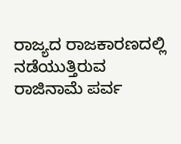ರಾಜ್ಯದ ರಾಜಕಾರಣದಲ್ಲಿ ನಡೆಯುತ್ತಿರುವ ರಾಜಿನಾಮೆ ಪರ್ವ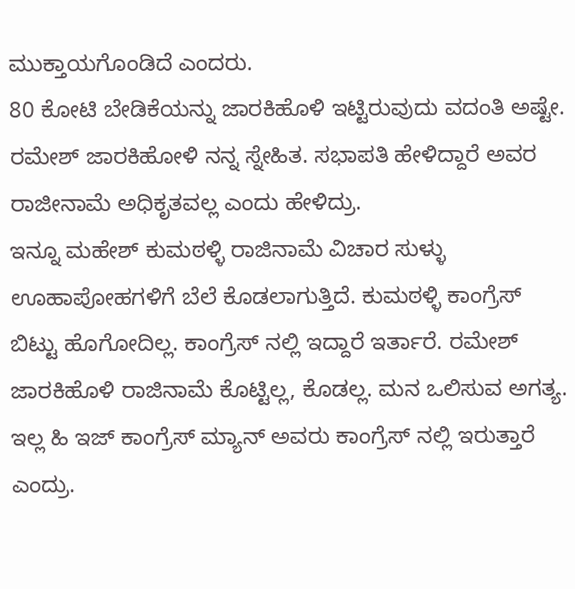ಮುಕ್ತಾಯಗೊಂಡಿದೆ ಎಂದರು.
80 ಕೋಟಿ ಬೇಡಿಕೆಯನ್ನು ಜಾರಕಿಹೊಳಿ ಇಟ್ಟಿರುವುದು ವದಂತಿ ಅಷ್ಟೇ. ರಮೇಶ್ ಜಾರಕಿಹೋಳಿ ನನ್ನ ಸ್ನೇಹಿತ. ಸಭಾಪತಿ ಹೇಳಿದ್ದಾರೆ ಅವರ ರಾಜೀನಾಮೆ ಅಧಿಕೃತವಲ್ಲ ಎಂದು ಹೇಳಿದ್ರು.
ಇನ್ನೂ ಮಹೇಶ್ ಕುಮಠಳ್ಳಿ ರಾಜಿನಾಮೆ ವಿಚಾರ ಸುಳ್ಳು ಊಹಾಪೋಹಗಳಿಗೆ ಬೆಲೆ ಕೊಡಲಾಗುತ್ತಿದೆ. ಕುಮಠಳ್ಳಿ ಕಾಂಗ್ರೆಸ್ ಬಿಟ್ಟು ಹೊಗೋದಿಲ್ಲ. ಕಾಂಗ್ರೆಸ್ ನಲ್ಲಿ ಇದ್ದಾರೆ ಇರ್ತಾರೆ. ರಮೇಶ್ ಜಾರಕಿಹೊಳಿ ರಾಜಿನಾಮೆ ಕೊಟ್ಟಿಲ್ಲ, ಕೊಡಲ್ಲ. ಮನ ಒಲಿಸುವ ಅಗತ್ಯ. ಇಲ್ಲ ಹಿ ಇಜ್ ಕಾಂಗ್ರೆಸ್ ಮ್ಯಾನ್ ಅವರು ಕಾಂಗ್ರೆಸ್ ನಲ್ಲಿ ಇರುತ್ತಾರೆ ಎಂದ್ರು.